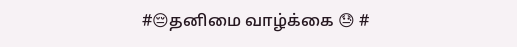#😔தனிமை வாழ்க்கை 😓 #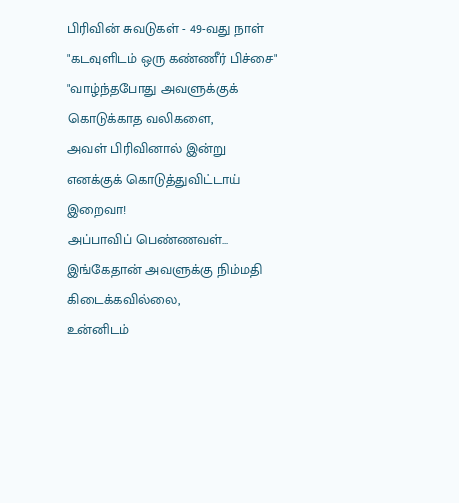பிரிவின் சுவடுகள் - 49-வது நாள்
"கடவுளிடம் ஒரு கண்ணீர் பிச்சை"
"வாழ்ந்தபோது அவளுக்குக் கொடுக்காத வலிகளை,
அவள் பிரிவினால் இன்று எனக்குக் கொடுத்துவிட்டாய் இறைவா!
அப்பாவிப் பெண்ணவள்...
இங்கேதான் அவளுக்கு நிம்மதி கிடைக்கவில்லை,
உன்னிடம்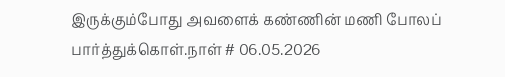இருக்கும்போது அவளைக் கண்ணின் மணி போலப் பார்த்துக்கொள்.நாள் # 06.05.2026